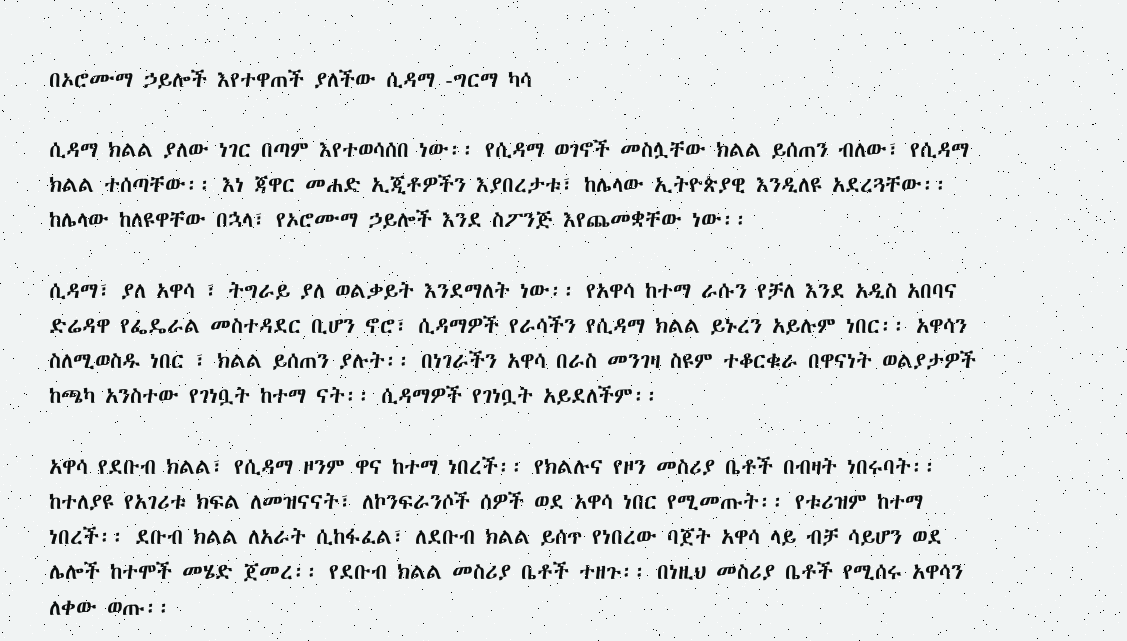በኦሮሙማ ኃይሎች እየተዋጠች ያለችው ሲዳማ -ግርማ ካሳ

ሲዳማ ክልል ያለው ነገር በጣም እየተወሳሰበ ነው፡፡ የሲዳማ ወገኖች መስሏቸው ክልል ይሰጠን ብለው፣ የሲዳማ ክልል ተሰጣቸው፡፡ እነ ጃዋር መሐድ ኢጂቶዎችን እያበረታቱ፣ ከሌላው ኢትዮጵያዊ እንዲለዩ አደረጓቸው፡፡ ከሌላው ከለዩዋቸው በኋላ፣ የኦሮሙማ ኃይሎች እንደ ስፖንጅ እየጨመቋቸው ነው፡፡

ሲዳማ፣ ያለ አዋሳ ፣ ትግራይ ያለ ወልቃይት እንደማለት ነው፡፡ የአዋሳ ከተማ ራሱን የቻለ እንደ አዲስ አበባና ድሬዳዋ የፌዴራል መስተዳደር ቢሆን ኖሮ፣ ሲዳማዎች የራሳችን የሲዳማ ክልል ይኑረን አይሉም ነበር፡፡ አዋሳን ስለሚወስዱ ነበር ፣ ክልል ይሰጠን ያሉት፡፡ በነገራችን አዋሳ በራስ መንገዛ ስዩም ተቆርቁራ በዋናነት ወልያታዎች ከጫካ አንስተው የገነቧት ከተማ ናት፡፡ ሲዳማዎች የገነቧት አይደለችም፡፡

አዋሳ የደቡብ ክልል፣ የሲዳማ ዞንም ዋና ከተማ ነበረች፡፡ የክልሉና የዞን መስሪያ ቤቶች በብዛት ነበሩባት፡፡ ከተለያዩ የአገሪቱ ክፍል ለመዝናናት፣ ለኮንፍራንሶች ሰዎች ወደ አዋሳ ነበር የሚመጡት፡፡ የቱሪዝም ከተማ ነበረች፡፡ ደቡብ ክልል ለአራት ሲከፋፈል፣ ለደቡብ ክልል ይሰጥ የነበረው ባጀት አዋሳ ላይ ብቻ ሳይሆን ወደ ሌሎች ከተሞች መሄድ ጀመረ፡፡ የደቡብ ክልል መስሪያ ቤቶች ተዘጉ፡፡ በነዚህ መስሪያ ቤቶች የሚሰሩ አዋሳን ለቀው ወጡ፡፡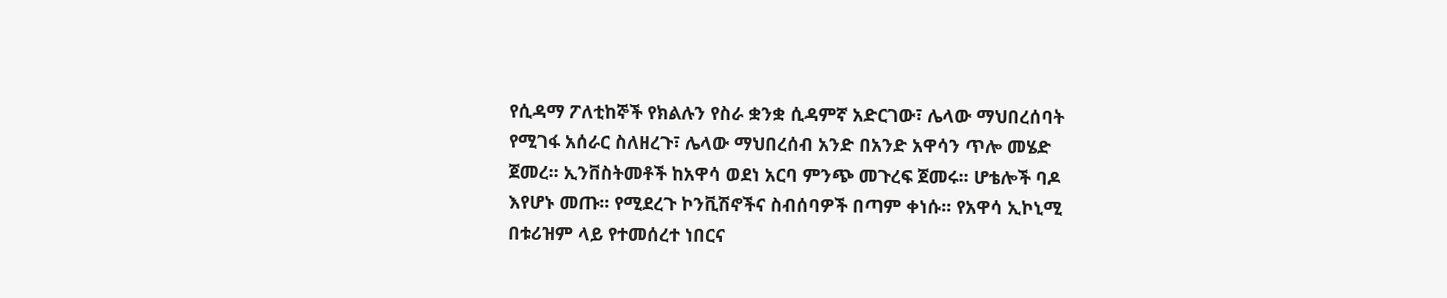የሲዳማ ፖለቲከኞች የክልሉን የስራ ቋንቋ ሲዳምኛ አድርገው፣ ሌላው ማህበረሰባት የሚገፋ አሰራር ስለዘረጉ፣ ሌላው ማህበረሰብ አንድ በአንድ አዋሳን ጥሎ መሄድ ጀመረ፡፡ ኢንቨስትመቶች ከአዋሳ ወደነ አርባ ምንጭ መጉረፍ ጀመሩ፡፡ ሆቴሎች ባዶ እየሆኑ መጡ፡፡ የሚደረጉ ኮንቪሽኖችና ስብሰባዎች በጣም ቀነሱ፡፡ የአዋሳ ኢኮኒሚ በቱሪዝም ላይ የተመሰረተ ነበርና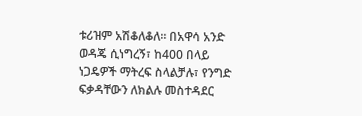ቱሪዝም አሽቆለቆለ፡፡ በአዋሳ አንድ ወዳጄ ሲነግረኝ፣ ከ400 በላይ ነጋዴዎች ማትረፍ ስላልቻሉ፣ የንግድ ፍቃዳቸውን ለክልሉ መስተዳደር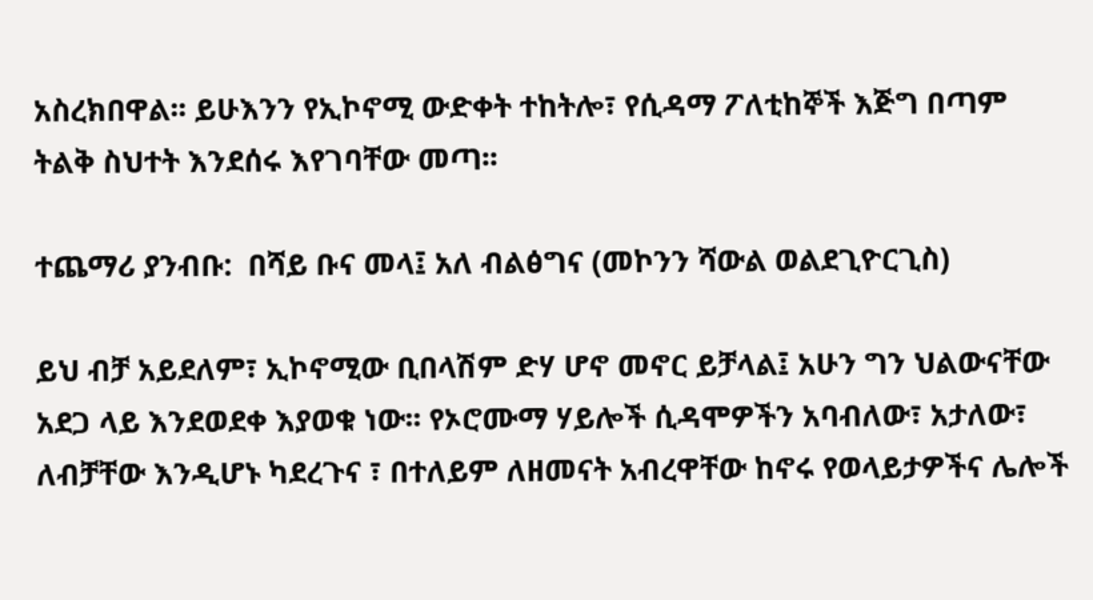አስረክበዋል፡፡ ይሁእንን የኢኮኖሚ ውድቀት ተከትሎ፣ የሲዳማ ፖለቲከኞች እጅግ በጣም ትልቅ ስህተት እንደሰሩ እየገባቸው መጣ፡፡

ተጨማሪ ያንብቡ:  በሻይ ቡና መላ፤ አለ ብልፅግና (መኮንን ሻውል ወልደጊዮርጊስ)

ይህ ብቻ አይደለም፣ ኢኮኖሚው ቢበላሽም ድሃ ሆኖ መኖር ይቻላል፤ አሁን ግን ህልውናቸው አደጋ ላይ እንደወደቀ እያወቁ ነው፡፡ የኦሮሙማ ሃይሎች ሲዳሞዎችን አባብለው፣ አታለው፣ ለብቻቸው እንዲሆኑ ካደረጉና ፣ በተለይም ለዘመናት አብረዋቸው ከኖሩ የወላይታዎችና ሌሎች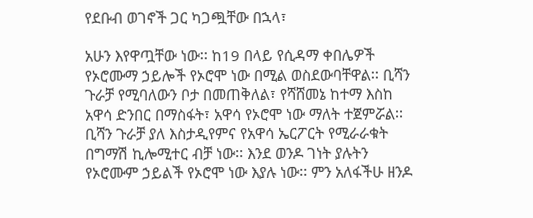የደቡብ ወገኖች ጋር ካጋጯቸው በኋላ፣

አሁን እየዋጧቸው ነው፡፡ ከ19 በላይ የሲዳማ ቀበሌዎች የኦሮሙማ ኃይሎች የኦሮሞ ነው በሚል ወስደውባቸዋል፡፡ ቢሻን ጉራቻ የሚባለውን ቦታ በመጠቅለል፣ የሻሸመኔ ከተማ እስከ አዋሳ ድንበር በማስፋት፣ አዋሳ የኦሮሞ ነው ማለት ተጀምሯል፡፡ ቢሻን ጉራቻ ያለ እስታዲየምና የአዋሳ ኤርፖርት የሚራራቁት በግማሽ ኪሎሚተር ብቻ ነው፡፡ እንደ ወንዶ ገነት ያሉትን የኦሮሙም ኃይልች የኦሮሞ ነው እያሉ ነው፡፡ ምን አለፋችሁ ዘንዶ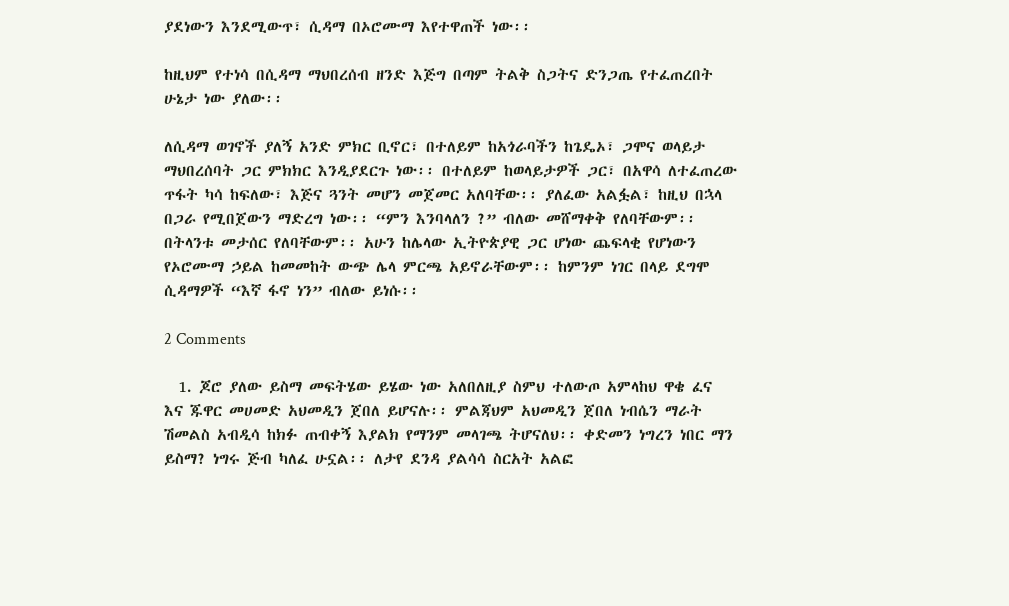ያደነውን እንደሚውጥ፣ ሲዳማ በኦሮሙማ እየተዋጠች ነው፡፡

ከዚህም የተነሳ በሲዳማ ማህበረሰብ ዘንድ እጅግ በጣም ትልቅ ስጋትና ድንጋጤ የተፈጠረበት ሁኔታ ነው ያለው፡፡

ለሲዳማ ወገኖች ያለኝ አንድ ምክር ቢኖር፣ በተለይም ከአጎራባችን ከጌዴኦ፣ ጋሞና ወላይታ ማህበረሰባት ጋር ምክክር እንዲያደርጉ ነው፡፡ በተለይም ከወላይታዎች ጋር፣ በአዋሳ ለተፈጠረው ጥፋት ካሳ ከፍለው፣ እጅና ጓንት መሆን መጀመር አለባቸው፡፡ ያለፈው አልፏል፣ ከዚህ በኋላ በጋራ የሚበጀውን ማድረግ ነው፡፡ “ምን እንባላለን ?” ብለው መሸማቀቅ የለባቸውም፡፡ በትላንቱ መታሰር የለባቸውም፡፡ አሁን ከሌላው ኢትዮጵያዊ ጋር ሆነው ጨፍላቂ የሆነውን የኦሮሙማ ኃይል ከመመከት ውጭ ሌላ ምርጫ አይኖራቸውም፡፡ ከምንም ነገር በላይ ደግሞ ሲዳማዎች “እኛ ፋኖ ነን” ብለው ይነሱ፡፡

2 Comments

  1. ጆሮ ያለው ይስማ መፍትሄው ይሄው ነው አለበለዚያ ስምህ ተለውጦ አምላከህ ዋቄ ፈና እና ጁዋር መሀመድ አህመዲን ጀበለ ይሆናሉ፡፡ ምልጃህም አህመዲን ጀበለ ነብሴን ማራት ሽመልስ አብዲሳ ከክፉ ጠብቀኝ እያልክ የማንም መላገጫ ትሆናለህ፡፡ ቀድመን ነግረን ነበር ማን ይስማ? ነግሩ ጅብ ካለፈ ሁኗል፡፡ ለታየ ደንዳ ያልሳሳ ስርአት አልፎ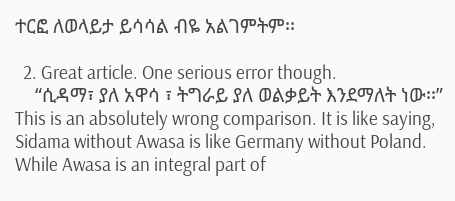ተርፎ ለወላይታ ይሳሳል ብዬ አልገምትም፡፡

  2. Great article. One serious error though.
    “ሲዳማ፣ ያለ አዋሳ ፣ ትግራይ ያለ ወልቃይት እንደማለት ነው፡፡” This is an absolutely wrong comparison. It is like saying, Sidama without Awasa is like Germany without Poland. While Awasa is an integral part of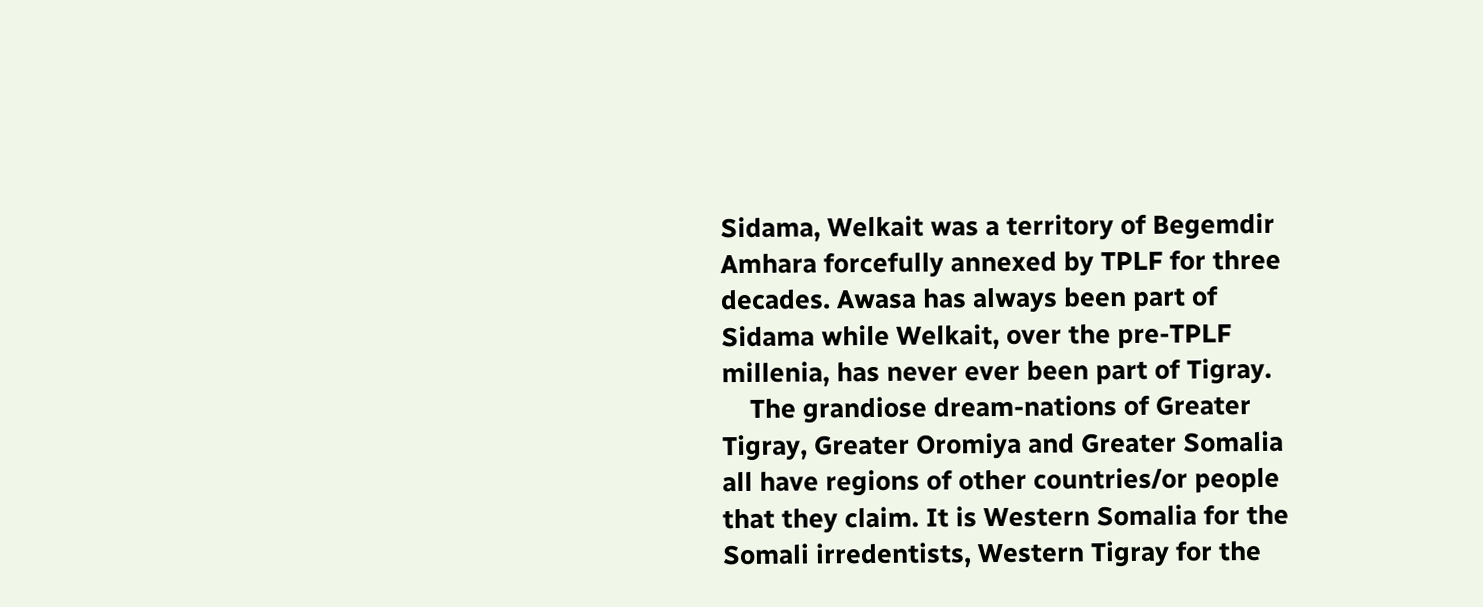Sidama, Welkait was a territory of Begemdir Amhara forcefully annexed by TPLF for three decades. Awasa has always been part of Sidama while Welkait, over the pre-TPLF millenia, has never ever been part of Tigray.
    The grandiose dream-nations of Greater Tigray, Greater Oromiya and Greater Somalia all have regions of other countries/or people that they claim. It is Western Somalia for the Somali irredentists, Western Tigray for the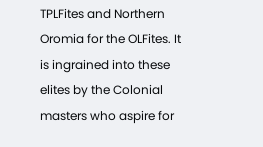TPLFites and Northern Oromia for the OLFites. It is ingrained into these elites by the Colonial masters who aspire for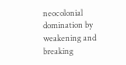neocolonial domination by weakening and breaking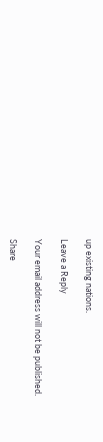up existing nations.

Leave a Reply

Your email address will not be published.

Share